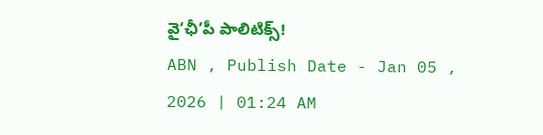వై‘ఛీ’పీ పాలిటిక్స్!
ABN , Publish Date - Jan 05 , 2026 | 01:24 AM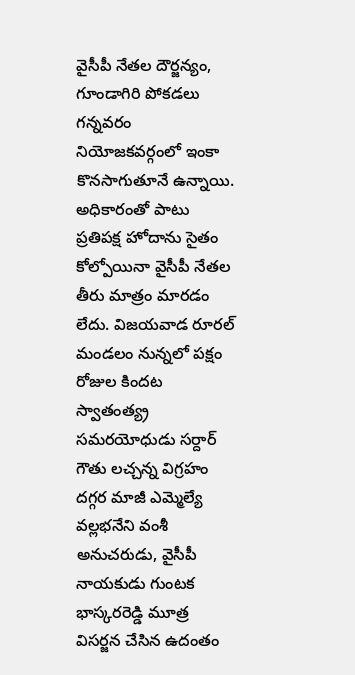వైసీపీ నేతల దౌర్జన్యం, గూండాగిరి పోకడలు గన్నవరం నియోజకవర్గంలో ఇంకా కొనసాగుతూనే ఉన్నాయి. అధికారంతో పాటు ప్రతిపక్ష హోదాను సైతం కోల్పోయినా వైసీపీ నేతల తీరు మాత్రం మారడం లేదు. విజయవాడ రూరల్ మండలం నున్నలో పక్షం రోజుల కిందట స్వాతంత్య్ర సమరయోధుడు సర్దార్ గౌతు లచ్చన్న విగ్రహం దగ్గర మాజీ ఎమ్మెల్యే వల్లభనేని వంశీ అనుచరుడు, వైసీపీ నాయకుడు గుంటక భాస్కరరెడ్డి మూత్ర విసర్జన చేసిన ఉదంతం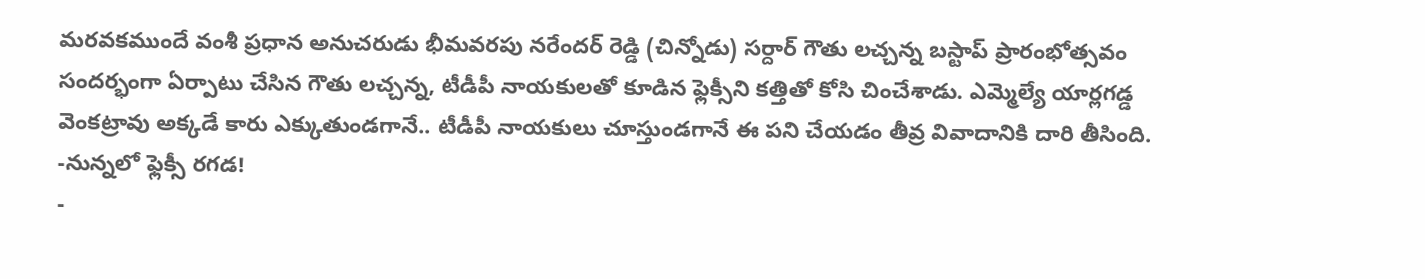మరవకముందే వంశీ ప్రధాన అనుచరుడు భీమవరపు నరేందర్ రెడ్డి (చిన్నోడు) సర్దార్ గౌతు లచ్చన్న బస్టాప్ ప్రారంభోత్సవం సందర్భంగా ఏర్పాటు చేసిన గౌతు లచ్చన్న, టీడీపీ నాయకులతో కూడిన ఫ్లెక్సీని కత్తితో కోసి చించేశాడు. ఎమ్మెల్యే యార్లగడ్డ వెంకట్రావు అక్కడే కారు ఎక్కుతుండగానే.. టీడీపీ నాయకులు చూస్తుండగానే ఈ పని చేయడం తీవ్ర వివాదానికి దారి తీసింది.
-నున్నలో ఫ్లెక్సీ రగడ!
-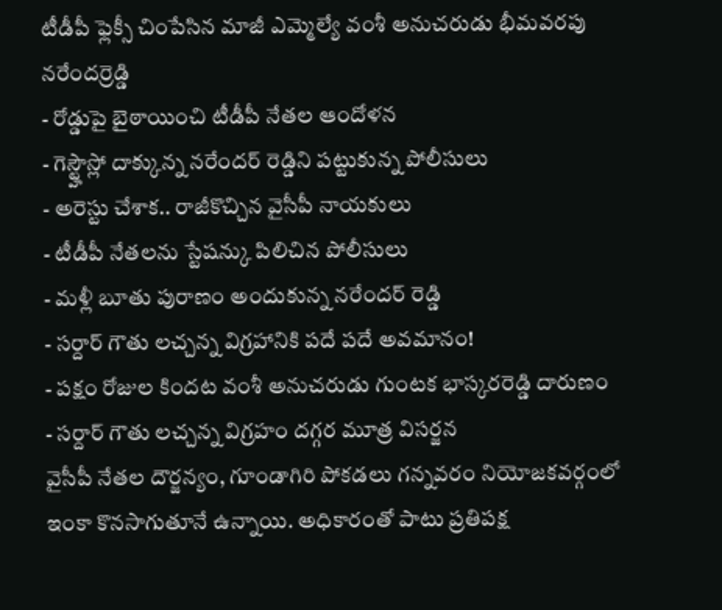టీడీపీ ఫ్లెక్సీ చింపేసిన మాజీ ఎమ్మెల్యే వంశీ అనుచరుడు భీమవరపు నరేందర్రెడ్డి
- రోడ్డుపై బైఠాయించి టీడీపీ నేతల ఆందోళన
- గెస్ట్హౌస్లో దాక్కున్న నరేందర్ రెడ్డిని పట్టుకున్న పోలీసులు
- అరెస్టు చేశాక.. రాజీకొచ్చిన వైసీపీ నాయకులు
- టీడీపీ నేతలను స్టేషన్కు పిలిచిన పోలీసులు
- మళ్లీ బూతు పురాణం అందుకున్న నరేందర్ రెడ్డి
- సర్దార్ గౌతు లచ్చన్న విగ్రహానికి పదే పదే అవమానం!
- పక్షం రోజుల కిందట వంశీ అనుచరుడు గుంటక భాస్కరరెడ్డి దారుణం
- సర్దార్ గౌతు లచ్చన్న విగ్రహం దగ్గర మూత్ర విసర్జన
వైసీపీ నేతల దౌర్జన్యం, గూండాగిరి పోకడలు గన్నవరం నియోజకవర్గంలో ఇంకా కొనసాగుతూనే ఉన్నాయి. అధికారంతో పాటు ప్రతిపక్ష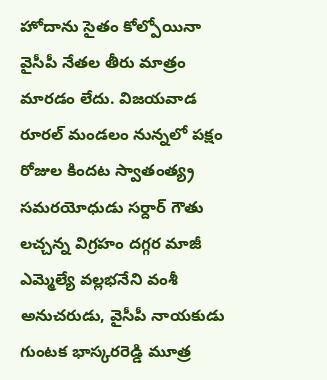హోదాను సైతం కోల్పోయినా వైసీపీ నేతల తీరు మాత్రం మారడం లేదు. విజయవాడ రూరల్ మండలం నున్నలో పక్షం రోజుల కిందట స్వాతంత్య్ర సమరయోధుడు సర్దార్ గౌతు లచ్చన్న విగ్రహం దగ్గర మాజీ ఎమ్మెల్యే వల్లభనేని వంశీ అనుచరుడు, వైసీపీ నాయకుడు గుంటక భాస్కరరెడ్డి మూత్ర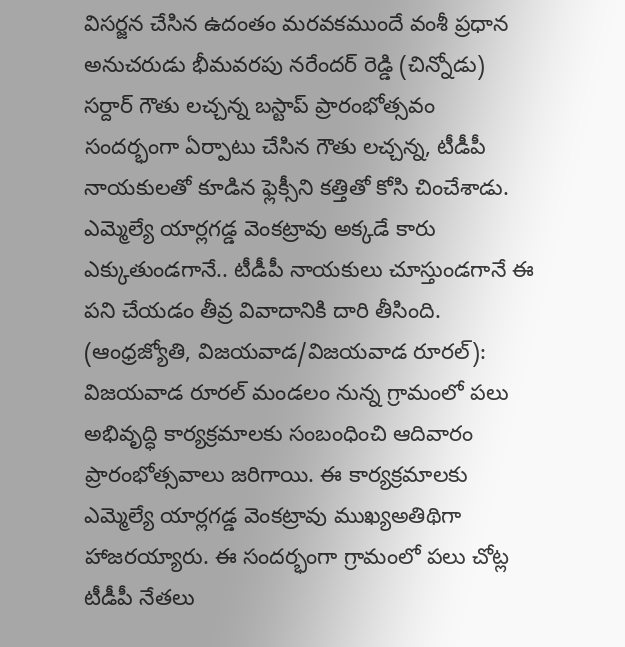విసర్జన చేసిన ఉదంతం మరవకముందే వంశీ ప్రధాన అనుచరుడు భీమవరపు నరేందర్ రెడ్డి (చిన్నోడు) సర్దార్ గౌతు లచ్చన్న బస్టాప్ ప్రారంభోత్సవం సందర్భంగా ఏర్పాటు చేసిన గౌతు లచ్చన్న, టీడీపీ నాయకులతో కూడిన ఫ్లెక్సీని కత్తితో కోసి చించేశాడు. ఎమ్మెల్యే యార్లగడ్డ వెంకట్రావు అక్కడే కారు ఎక్కుతుండగానే.. టీడీపీ నాయకులు చూస్తుండగానే ఈ పని చేయడం తీవ్ర వివాదానికి దారి తీసింది.
(ఆంధ్రజ్యోతి, విజయవాడ/విజయవాడ రూరల్):
విజయవాడ రూరల్ మండలం నున్న గ్రామంలో పలు అభివృద్ధి కార్యక్రమాలకు సంబంధించి ఆదివారం ప్రారంభోత్సవాలు జరిగాయి. ఈ కార్యక్రమాలకు ఎమ్మెల్యే యార్లగడ్డ వెంకట్రావు ముఖ్యఅతిథిగా హాజరయ్యారు. ఈ సందర్భంగా గ్రామంలో పలు చోట్ల టీడీపీ నేతలు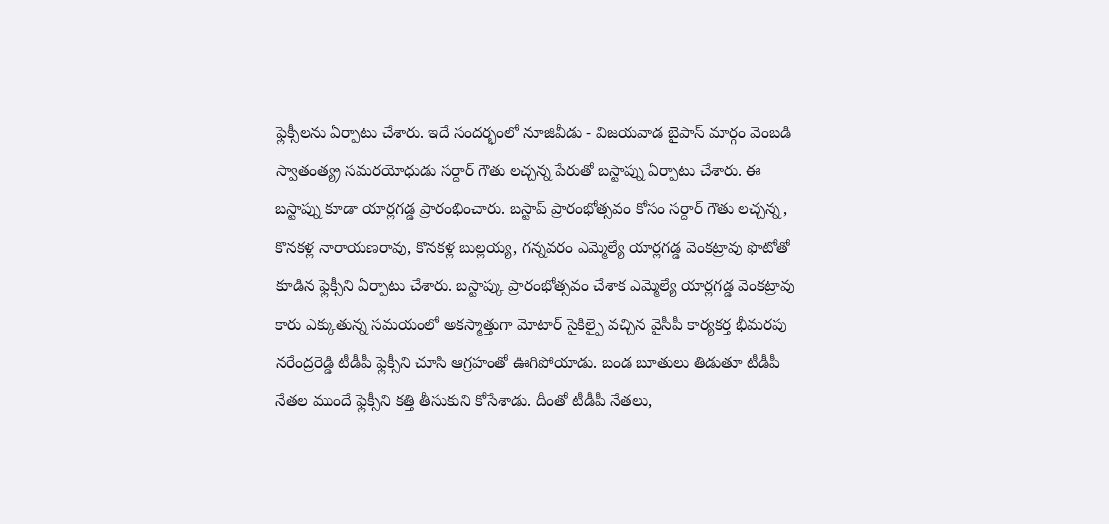ఫ్లెక్సీలను ఏర్పాటు చేశారు. ఇదే సందర్భంలో నూజివీడు - విజయవాడ బైపాస్ మార్గం వెంబడి స్వాతంత్య్ర సమరయోధుడు సర్దార్ గౌతు లచ్చన్న పేరుతో బస్టాప్ను ఏర్పాటు చేశారు. ఈ బస్టాప్ను కూడా యార్లగడ్డ ప్రారంభించారు. బస్టాప్ ప్రారంభోత్సవం కోసం సర్దార్ గౌతు లచ్చన్న, కొనకళ్ల నారాయణరావు, కొనకళ్ల బుల్లయ్య, గన్నవరం ఎమ్మెల్యే యార్లగడ్డ వెంకట్రావు ఫొటోతో కూడిన ఫ్లెక్సీని ఏర్పాటు చేశారు. బస్టాప్కు ప్రారంభోత్సవం చేశాక ఎమ్మెల్యే యార్లగడ్డ వెంకట్రావు కారు ఎక్కుతున్న సమయంలో అకస్మాత్తుగా మోటార్ సైకిల్పై వచ్చిన వైసీపీ కార్యకర్త భీమరపు నరేంద్రరెడ్డి టీడీపీ ఫ్లెక్సీని చూసి ఆగ్రహంతో ఊగిపోయాడు. బండ బూతులు తిడుతూ టీడీపీ నేతల ముందే ఫ్లెక్సీని కత్తి తీసుకుని కోసేశాడు. దీంతో టీడీపీ నేతలు,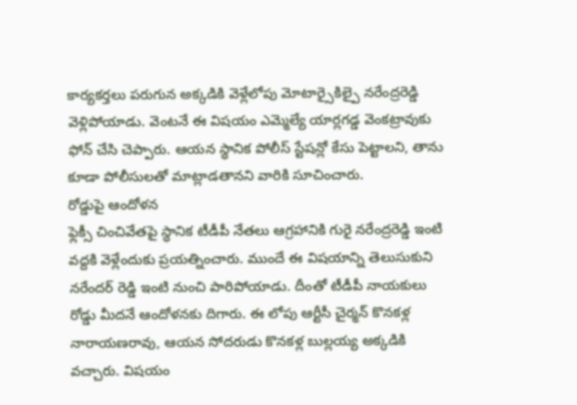కార్యకర్తలు పరుగున అక్కడికి వెళ్లేలోపు మోటార్సైకిల్పై నరేంద్రరెడ్డి వెళ్లిపోయాడు. వెంటనే ఈ విషయం ఎమ్మెల్యే యార్లగడ్డ వెంకట్రావుకు ఫోన్ చేసి చెప్పారు. ఆయన స్థానిక పోలీస్ స్టేషన్లో కేసు పెట్టాలని, తాను కూడా పోలీసులతో మాట్లాడతానని వారికి సూచించారు.
రోడ్డుపై ఆందోళన
ఫ్లెక్సీ చించివేతపై స్థానిక టీడీపీ నేతలు ఆగ్రహానికి గురై నరేంద్రరెడ్డి ఇంటి వద్దకి వెళ్లేందుకు ప్రయత్నించారు. ముందే ఈ విషయాన్ని తెలుసుకుని నరేందర్ రెడ్డి ఇంటి నుంచి పారిపోయాడు. దీంతో టీడీపీ నాయకులు రోడ్డు మీదనే ఆందోళనకు దిగారు. ఈ లోపు ఆర్టీసీ చైర్మన్ కొనకళ్ల నారాయణరావు, ఆయన సోదరుడు కొనకళ్ల బుల్లయ్య అక్కడికి వచ్చారు. విషయం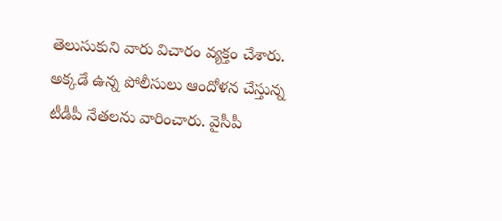తెలుసుకుని వారు విచారం వ్యక్తం చేశారు. అక్కడే ఉన్న పోలీసులు ఆందోళన చేస్తున్న టీడీపీ నేతలను వారించారు. వైసీపీ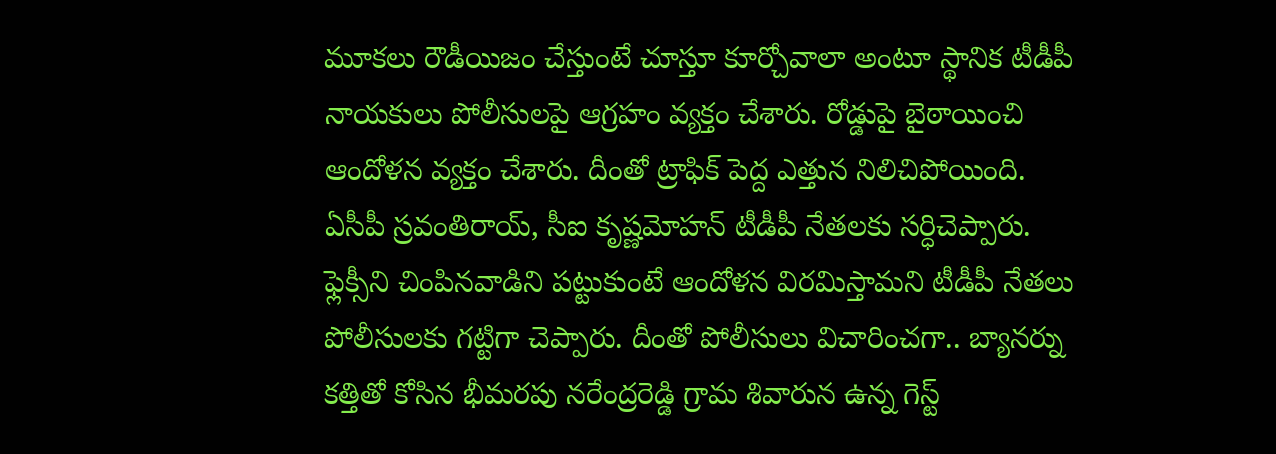మూకలు రౌడీయిజం చేస్తుంటే చూస్తూ కూర్చోవాలా అంటూ స్థానిక టీడీపీ నాయకులు పోలీసులపై ఆగ్రహం వ్యక్తం చేశారు. రోడ్డుపై బైఠాయించి ఆందోళన వ్యక్తం చేశారు. దీంతో ట్రాఫిక్ పెద్ద ఎత్తున నిలిచిపోయింది. ఏసీపీ స్రవంతిరాయ్, సీఐ కృష్ణమోహన్ టీడీపీ నేతలకు సర్ధిచెప్పారు. ఫ్లెక్సీని చింపినవాడిని పట్టుకుంటే ఆందోళన విరమిస్తామని టీడీపీ నేతలు పోలీసులకు గట్టిగా చెప్పారు. దీంతో పోలీసులు విచారించగా.. బ్యానర్ను కత్తితో కోసిన భీమరపు నరేంద్రరెడ్డి గ్రామ శివారున ఉన్న గెస్ట్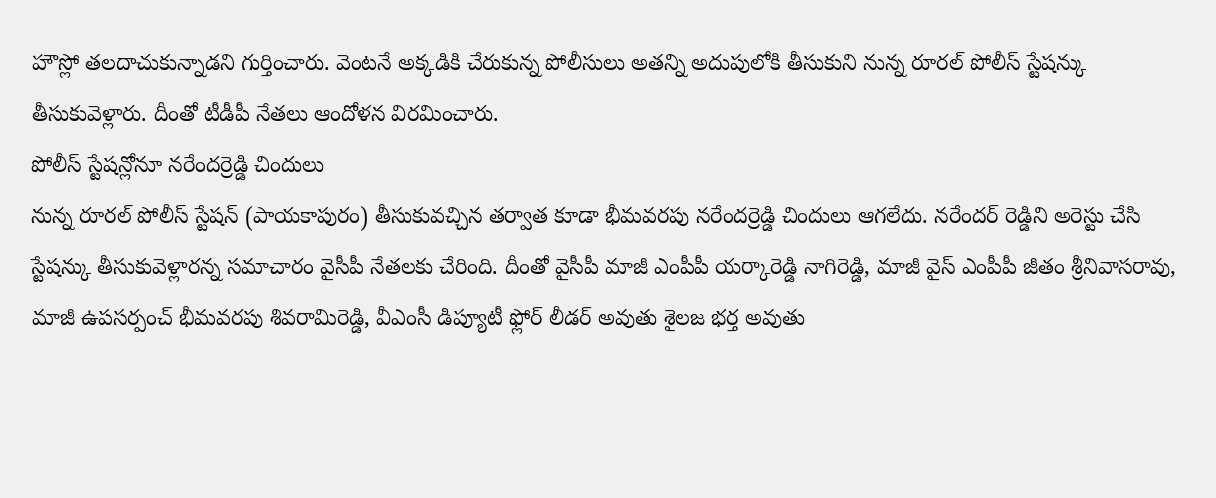హౌస్లో తలదాచుకున్నాడని గుర్తించారు. వెంటనే అక్కడికి చేరుకున్న పోలీసులు అతన్ని అదుపులోకి తీసుకుని నున్న రూరల్ పోలీస్ స్టేషన్కు తీసుకువెళ్లారు. దీంతో టీడీపీ నేతలు ఆందోళన విరమించారు.
పోలీస్ స్టేషన్లోనూ నరేందర్రెడ్డి చిందులు
నున్న రూరల్ పోలీస్ స్టేషన్ (పాయకాపురం) తీసుకువచ్చిన తర్వాత కూడా భీమవరపు నరేందర్రెడ్డి చిందులు ఆగలేదు. నరేందర్ రెడ్డిని అరెస్టు చేసి స్టేషన్కు తీసుకువెళ్లారన్న సమాచారం వైసీపీ నేతలకు చేరింది. దీంతో వైసీపీ మాజీ ఎంపీపీ యర్కారెడ్డి నాగిరెడ్డి, మాజీ వైస్ ఎంపీపీ జీతం శ్రీనివాసరావు, మాజీ ఉపసర్పంచ్ భీమవరపు శివరామిరెడ్డి, వీఎంసీ డిప్యూటీ ఫ్లోర్ లీడర్ అవుతు శైలజ భర్త అవుతు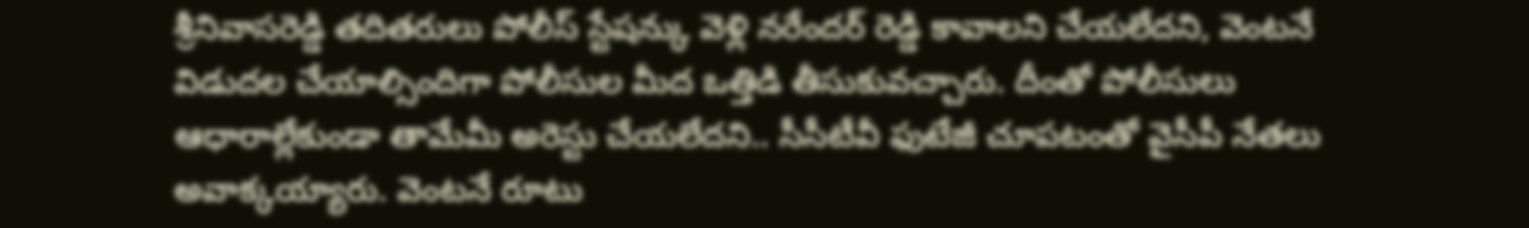శ్రీనివాసరెడ్డి తదితరులు పోలీస్ స్టేషన్కు వెళ్లి నరేందర్ రెడ్డి కావాలని చేయలేదని, వెంటనే విడుదల చేయాల్సిందిగా పోలీసుల మీద ఒత్తిడి తీసుకువచ్చారు. దీంతో పోలీసులు ఆధారాల్లేకుండా తామేమీ అరెస్టు చేయలేదని.. సీసీటీవీ ఫుటేజీ చూపటంతో వైసీపీ నేతలు అవాక్కయ్యారు. వెంటనే రూటు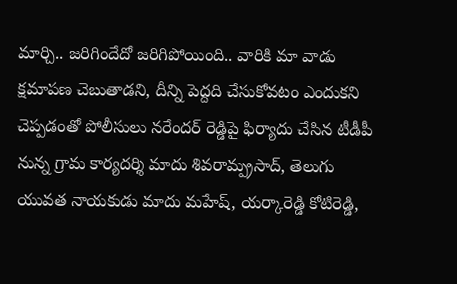మార్చి.. జరిగిందేదో జరిగిపోయింది.. వారికి మా వాడు క్షమాపణ చెబుతాడని, దీన్ని పెద్దది చేసుకోవటం ఎందుకని చెప్పడంతో పోలీసులు నరేందర్ రెడ్డిపై ఫిర్యాదు చేసిన టీడీపీ నున్న గ్రామ కార్యదర్శి మాదు శివరామ్ప్రసాద్, తెలుగు యువత నాయకుడు మాదు మహేష్, యర్కారెడ్డి కోటిరెడ్డి,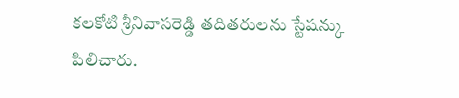కలకోటి శ్రీనివాసరెడ్డి తదితరులను స్టేషన్కు పిలిచారు.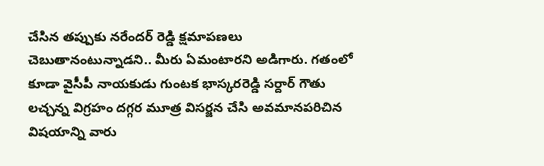చేసిన తప్పుకు నరేందర్ రెడ్డి క్షమాపణలు చెబుతానంటున్నాడని.. మీరు ఏమంటారని అడిగారు. గతంలో కూడా వైసీపీ నాయకుడు గుంటక భాస్కరరెడ్డి సర్దార్ గౌతు లచ్చన్న విగ్రహం దగ్గర మూత్ర విసర్జన చేసి అవమానపరిచిన విషయాన్ని వారు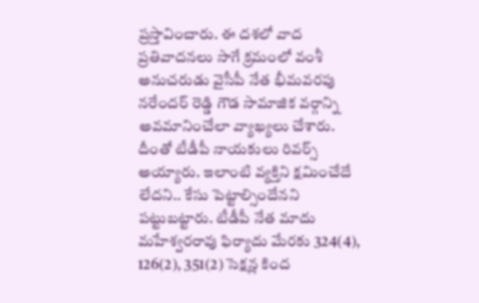ప్రస్తావించారు. ఈ దశలో వాద ప్రతివాదనలు సాగే క్రమంలో వంశీ అనుచరుడు వైసీపీ నేత భీమవరపు నరేందర్ రెడ్డి గౌడ సామాజిక వర్గాన్ని అవమానించేలా వ్యాఖ్యలు చేశారు. దీంతో టీడీపీ నాయకులు రివర్స్ అయ్యారు. ఇలాంటి వ్యక్తిని క్షమించేదే లేదని.. కేసు పెట్టాల్సిందేనని పట్టుబట్టారు. టీడీపీ నేత మాదు మహేశ్వరరావు ఫిర్యాదు మేరకు 324(4), 126(2), 351(2) సెక్షన్ల కింద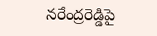నరేంద్రరెడ్డిపై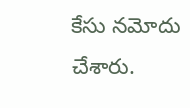కేసు నమోదు చేశారు.